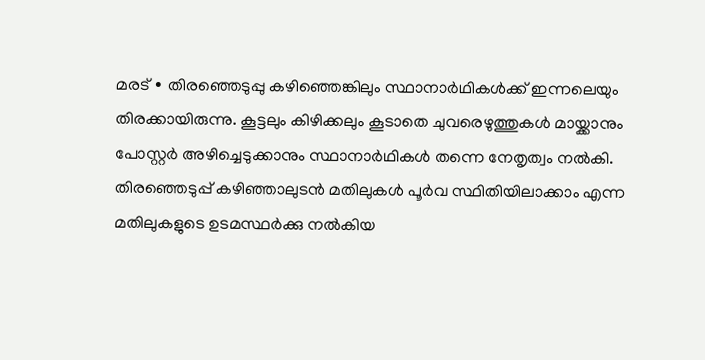മരട് ∙ തിരഞ്ഞെടുപ്പു കഴിഞ്ഞെങ്കിലും സ്ഥാനാർഥികൾക്ക് ഇന്നലെയും തിരക്കായിരുന്നു. കൂട്ടലും കിഴിക്കലും കൂടാതെ ചുവരെഴുത്തുകൾ മായ്ക്കാനും പോസ്റ്റർ അഴിച്ചെടുക്കാനും സ്ഥാനാർഥികൾ തന്നെ നേതൃത്വം നൽകി.
തിരഞ്ഞെടുപ്പ് കഴിഞ്ഞാലുടൻ മതിലുകൾ പൂർവ സ്ഥിതിയിലാക്കാം എന്ന മതിലുകളുടെ ഉടമസ്ഥർക്കു നൽകിയ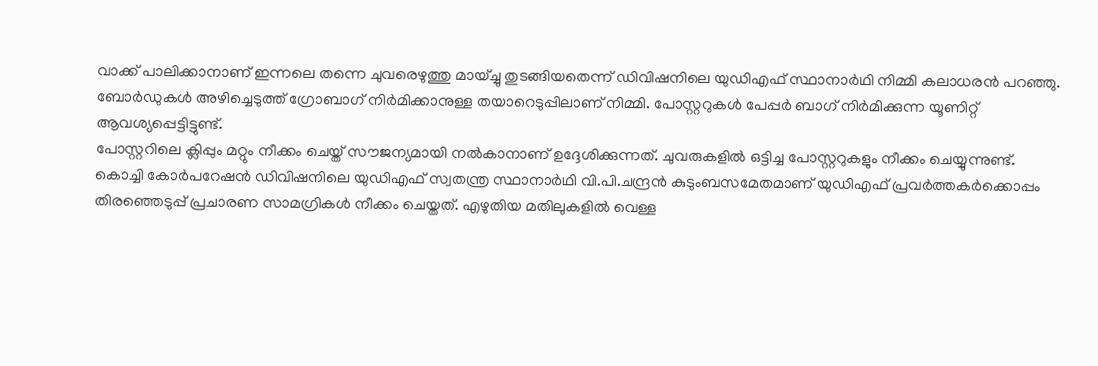വാക്ക് പാലിക്കാനാണ് ഇന്നലെ തന്നെ ചുവരെഴുത്തു മായ്ച്ചു തുടങ്ങിയതെന്ന് ഡിവിഷനിലെ യുഡിഎഫ് സ്ഥാനാർഥി നിമ്മി കലാധരൻ പറഞ്ഞു.
ബോർഡുകൾ അഴിച്ചെടുത്ത് ഗ്രോബാഗ് നിർമിക്കാനുള്ള തയാറെടുപ്പിലാണ് നിമ്മി. പോസ്റ്ററുകൾ പേപ്പർ ബാഗ് നിർമിക്കുന്ന യൂണിറ്റ് ആവശ്യപ്പെട്ടിട്ടുണ്ട്.
പോസ്റ്ററിലെ ക്ലിപ്പും മറ്റും നീക്കം ചെയ്ത് സൗജന്യമായി നൽകാനാണ് ഉദ്ദേശിക്കുന്നത്. ചുവരുകളിൽ ഒട്ടിച്ച പോസ്റ്ററുകളും നീക്കം ചെയ്യുന്നുണ്ട്.
കൊച്ചി കോർപറേഷൻ ഡിവിഷനിലെ യുഡിഎഫ് സ്വതന്ത്ര സ്ഥാനാർഥി വി.പി.ചന്ദ്രൻ കുടുംബസമേതമാണ് യുഡിഎഫ് പ്രവർത്തകർക്കൊപ്പം തിരഞ്ഞെടുപ്പ് പ്രചാരണ സാമഗ്രികൾ നീക്കം ചെയ്തത്. എഴുതിയ മതിലുകളിൽ വെള്ള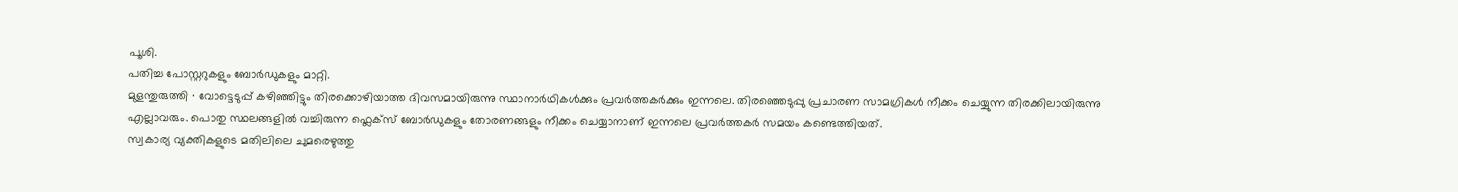പൂശി.
പതിച്ച പോസ്റ്ററുകളും ബോർഡുകളും മാറ്റി.
മുളന്തുരുത്തി ∙ വോട്ടെടുപ്പ് കഴിഞ്ഞിട്ടും തിരക്കൊഴിയാത്ത ദിവസമായിരുന്നു സ്ഥാനാർഥികൾക്കും പ്രവർത്തകർക്കും ഇന്നലെ. തിരഞ്ഞെടുപ്പു പ്രചാരണ സാമഗ്രികൾ നീക്കം ചെയ്യുന്ന തിരക്കിലായിരുന്നു എല്ലാവരും. പൊതു സ്ഥലങ്ങളിൽ വച്ചിരുന്ന ഫ്ലെക്സ് ബോർഡുകളും തോരണങ്ങളും നീക്കം ചെയ്യാനാണ് ഇന്നലെ പ്രവർത്തകർ സമയം കണ്ടെത്തിയത്.
സ്വകാര്യ വ്യക്തികളുടെ മതിലിലെ ചുമരെഴുത്തു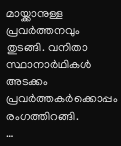മായ്ക്കാനുള്ള പ്രവർത്തനവും തുടങ്ങി. വനിതാ സ്ഥാനാർഥികൾ അടക്കം പ്രവർത്തകർക്കൊപ്പം രംഗത്തിറങ്ങി.
…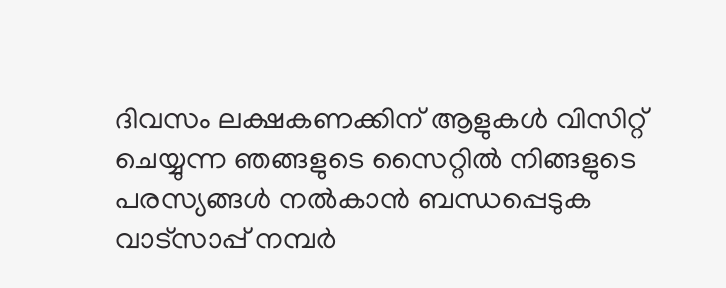ദിവസം ലക്ഷകണക്കിന് ആളുകൾ വിസിറ്റ് ചെയ്യുന്ന ഞങ്ങളുടെ സൈറ്റിൽ നിങ്ങളുടെ പരസ്യങ്ങൾ നൽകാൻ ബന്ധപ്പെടുക വാട്സാപ്പ് നമ്പർ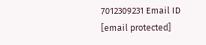7012309231 Email ID [email protected]